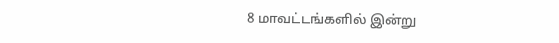8 மாவட்டங்களில் இன்று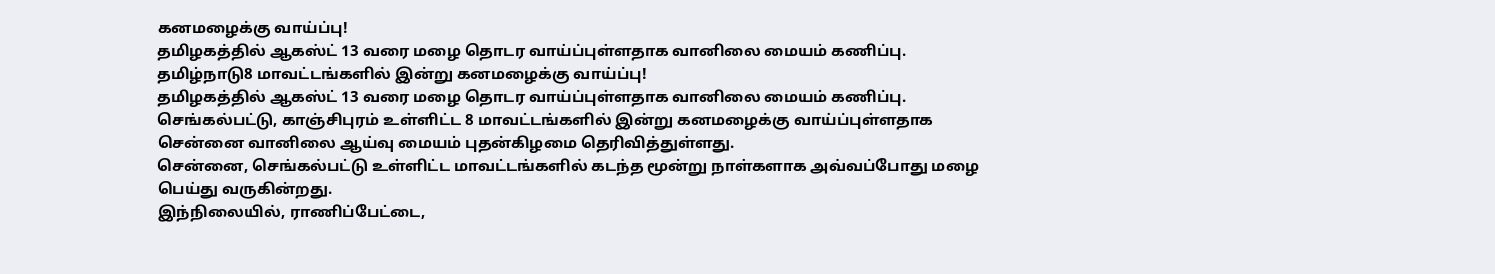கனமழைக்கு வாய்ப்பு!
தமிழகத்தில் ஆகஸ்ட் 13 வரை மழை தொடர வாய்ப்புள்ளதாக வானிலை மையம் கணிப்பு.
தமிழ்நாடு8 மாவட்டங்களில் இன்று கனமழைக்கு வாய்ப்பு!
தமிழகத்தில் ஆகஸ்ட் 13 வரை மழை தொடர வாய்ப்புள்ளதாக வானிலை மையம் கணிப்பு.
செங்கல்பட்டு, காஞ்சிபுரம் உள்ளிட்ட 8 மாவட்டங்களில் இன்று கனமழைக்கு வாய்ப்புள்ளதாக சென்னை வானிலை ஆய்வு மையம் புதன்கிழமை தெரிவித்துள்ளது.
சென்னை, செங்கல்பட்டு உள்ளிட்ட மாவட்டங்களில் கடந்த மூன்று நாள்களாக அவ்வப்போது மழை பெய்து வருகின்றது.
இந்நிலையில், ராணிப்பேட்டை,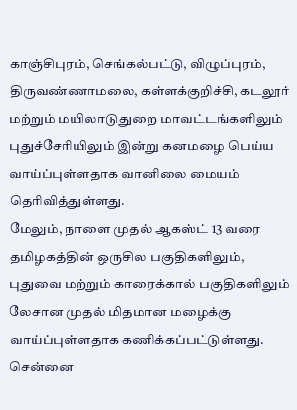காஞ்சிபுரம், செங்கல்பட்டு, விழுப்புரம், திருவண்ணாமலை, கள்ளக்குறிச்சி, கடலூர் மற்றும் மயிலாடுதுறை மாவட்டங்களிலும் புதுச்சேரியிலும் இன்று கனமழை பெய்ய வாய்ப்புள்ளதாக வானிலை மையம் தெரிவித்துள்ளது.
மேலும், நாளை முதல் ஆகஸ்ட் 13 வரை தமிழகத்தின் ஒருசில பகுதிகளிலும், புதுவை மற்றும் காரைக்கால் பகுதிகளிலும் லேசான முதல் மிதமான மழைக்கு வாய்ப்புள்ளதாக கணிக்கப்பட்டுள்ளது.
சென்னை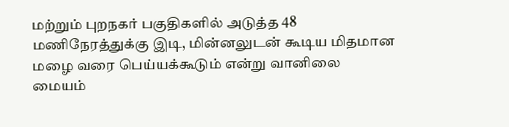மற்றும் புறநகர் பகுதிகளில் அடுத்த 48 மணிநேரத்துக்கு இடி, மின்னலுடன் கூடிய மிதமான மழை வரை பெய்யக்கூடும் என்று வானிலை மையம்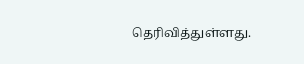தெரிவித்துள்ளது.